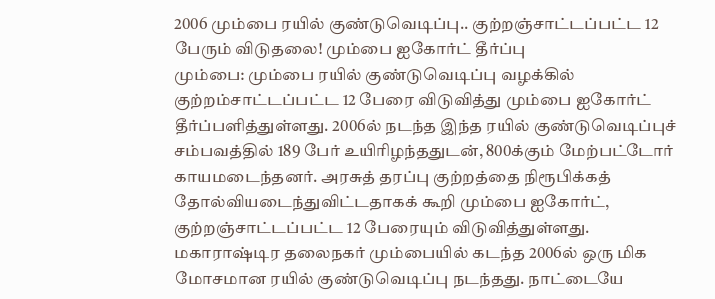2006 மும்பை ரயில் குண்டுவெடிப்பு.. குற்றஞ்சாட்டப்பட்ட 12 பேரும் விடுதலை! மும்பை ஐகோர்ட் தீர்ப்பு
மும்பை: மும்பை ரயில் குண்டுவெடிப்பு வழக்கில் குற்றம்சாட்டப்பட்ட 12 பேரை விடுவித்து மும்பை ஐகோர்ட் தீர்ப்பளித்துள்ளது. 2006ல் நடந்த இந்த ரயில் குண்டுவெடிப்புச் சம்பவத்தில் 189 பேர் உயிரிழந்ததுடன், 800க்கும் மேற்பட்டோர் காயமடைந்தனர். அரசுத் தரப்பு குற்றத்தை நிரூபிக்கத் தோல்வியடைந்துவிட்டதாகக் கூறி மும்பை ஐகோர்ட், குற்றஞ்சாட்டப்பட்ட 12 பேரையும் விடுவித்துள்ளது.
மகாராஷ்டிர தலைநகர் மும்பையில் கடந்த 2006ல் ஒரு மிக மோசமான ரயில் குண்டுவெடிப்பு நடந்தது. நாட்டையே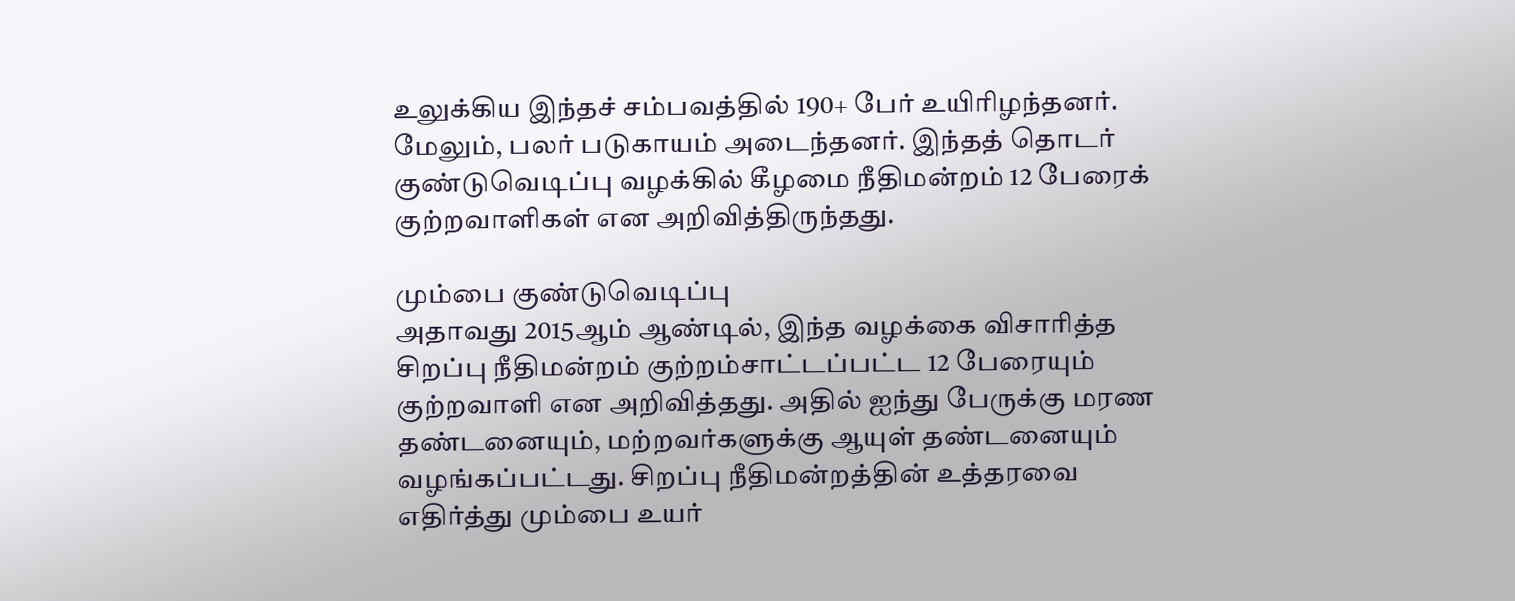உலுக்கிய இந்தச் சம்பவத்தில் 190+ பேர் உயிரிழந்தனர். மேலும், பலர் படுகாயம் அடைந்தனர். இந்தத் தொடர் குண்டுவெடிப்பு வழக்கில் கீழமை நீதிமன்றம் 12 பேரைக் குற்றவாளிகள் என அறிவித்திருந்தது.

மும்பை குண்டுவெடிப்பு
அதாவது 2015ஆம் ஆண்டில், இந்த வழக்கை விசாரித்த சிறப்பு நீதிமன்றம் குற்றம்சாட்டப்பட்ட 12 பேரையும் குற்றவாளி என அறிவித்தது. அதில் ஐந்து பேருக்கு மரண தண்டனையும், மற்றவர்களுக்கு ஆயுள் தண்டனையும் வழங்கப்பட்டது. சிறப்பு நீதிமன்றத்தின் உத்தரவை எதிர்த்து மும்பை உயர்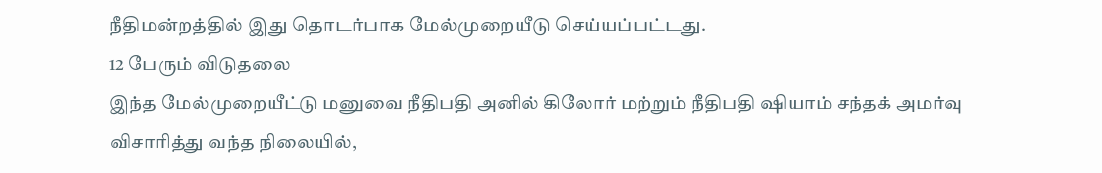நீதிமன்றத்தில் இது தொடர்பாக மேல்முறையீடு செய்யப்பட்டது.
12 பேரும் விடுதலை
இந்த மேல்முறையீட்டு மனுவை நீதிபதி அனில் கிலோர் மற்றும் நீதிபதி ஷியாம் சந்தக் அமர்வு விசாரித்து வந்த நிலையில்,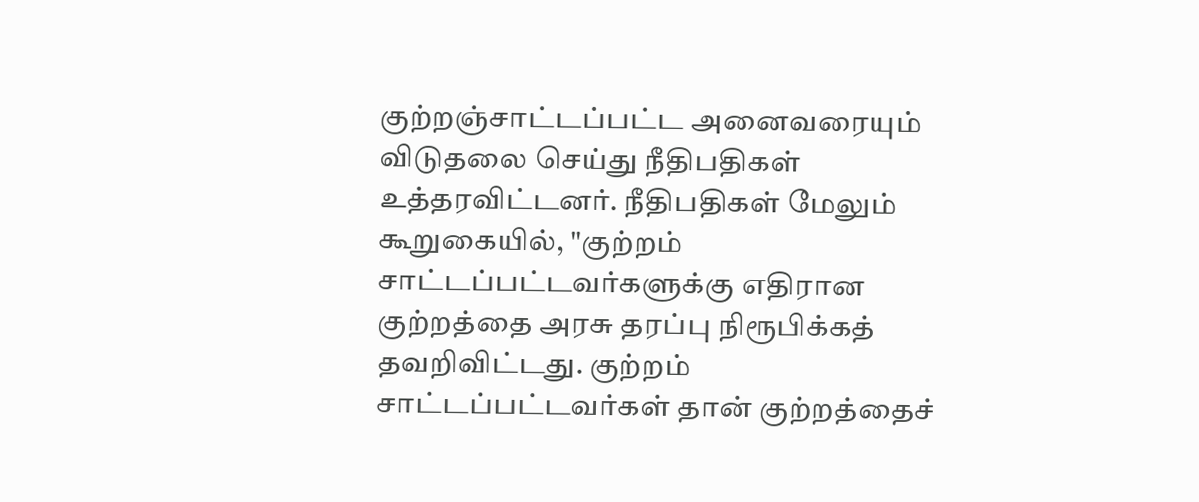குற்றஞ்சாட்டப்பட்ட அனைவரையும் விடுதலை செய்து நீதிபதிகள் உத்தரவிட்டனர். நீதிபதிகள் மேலும் கூறுகையில், "குற்றம் சாட்டப்பட்டவர்களுக்கு எதிரான குற்றத்தை அரசு தரப்பு நிரூபிக்கத் தவறிவிட்டது. குற்றம் சாட்டப்பட்டவர்கள் தான் குற்றத்தைச்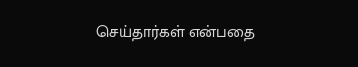செய்தார்கள் என்பதை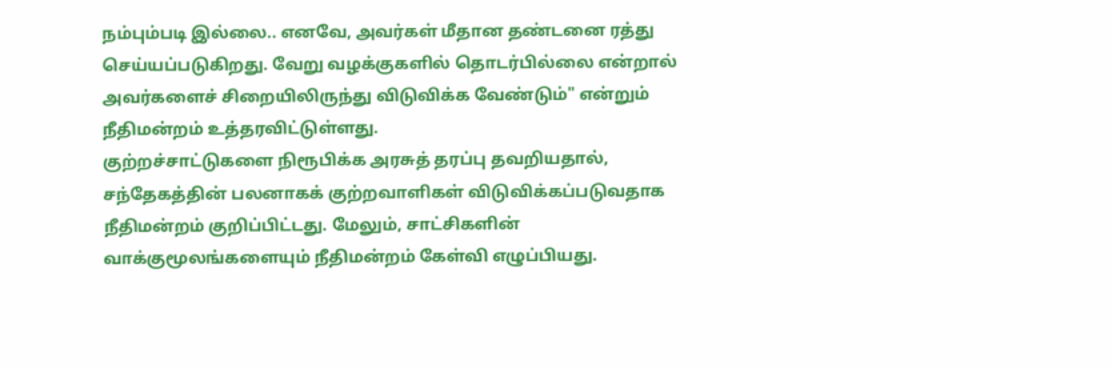நம்பும்படி இல்லை.. எனவே, அவர்கள் மீதான தண்டனை ரத்து செய்யப்படுகிறது. வேறு வழக்குகளில் தொடர்பில்லை என்றால் அவர்களைச் சிறையிலிருந்து விடுவிக்க வேண்டும்" என்றும் நீதிமன்றம் உத்தரவிட்டுள்ளது.
குற்றச்சாட்டுகளை நிரூபிக்க அரசுத் தரப்பு தவறியதால், சந்தேகத்தின் பலனாகக் குற்றவாளிகள் விடுவிக்கப்படுவதாக நீதிமன்றம் குறிப்பிட்டது. மேலும், சாட்சிகளின் வாக்குமூலங்களையும் நீதிமன்றம் கேள்வி எழுப்பியது.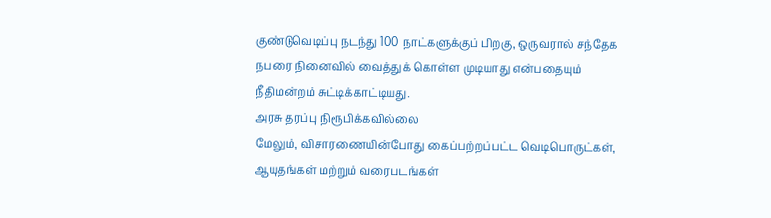குண்டுவெடிப்பு நடந்து 100 நாட்களுக்குப் பிறகு, ஒருவரால் சந்தேக நபரை நினைவில் வைத்துக் கொள்ள முடியாது என்பதையும் நீதிமன்றம் சுட்டிக்காட்டியது.
அரசு தரப்பு நிரூபிக்கவில்லை
மேலும், விசாரணையின்போது கைப்பற்றப்பட்ட வெடிபொருட்கள், ஆயுதங்கள் மற்றும் வரைபடங்கள்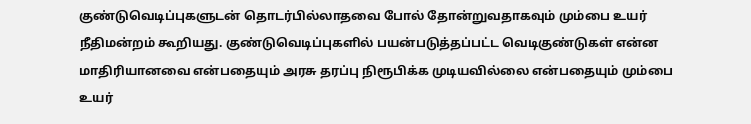குண்டுவெடிப்புகளுடன் தொடர்பில்லாதவை போல் தோன்றுவதாகவும் மும்பை உயர் நீதிமன்றம் கூறியது. குண்டுவெடிப்புகளில் பயன்படுத்தப்பட்ட வெடிகுண்டுகள் என்ன மாதிரியானவை என்பதையும் அரசு தரப்பு நிரூபிக்க முடியவில்லை என்பதையும் மும்பை உயர்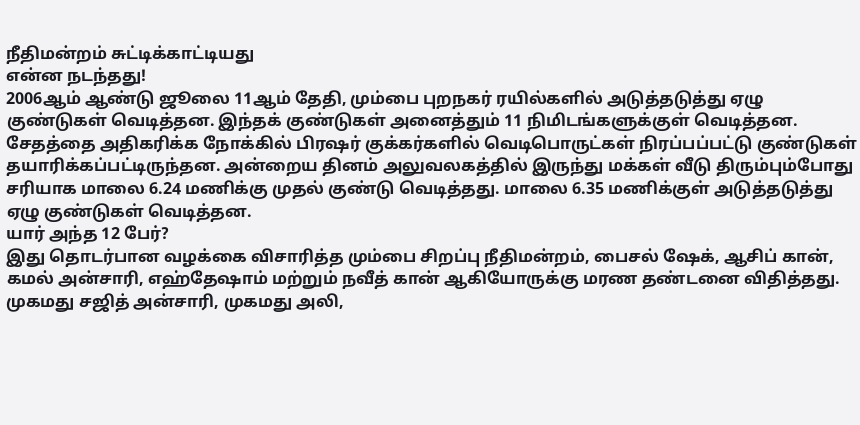நீதிமன்றம் சுட்டிக்காட்டியது
என்ன நடந்தது!
2006ஆம் ஆண்டு ஜூலை 11ஆம் தேதி, மும்பை புறநகர் ரயில்களில் அடுத்தடுத்து ஏழு குண்டுகள் வெடித்தன. இந்தக் குண்டுகள் அனைத்தும் 11 நிமிடங்களுக்குள் வெடித்தன. சேதத்தை அதிகரிக்க நோக்கில் பிரஷர் குக்கர்களில் வெடிபொருட்கள் நிரப்பப்பட்டு குண்டுகள் தயாரிக்கப்பட்டிருந்தன. அன்றைய தினம் அலுவலகத்தில் இருந்து மக்கள் வீடு திரும்பும்போது சரியாக மாலை 6.24 மணிக்கு முதல் குண்டு வெடித்தது. மாலை 6.35 மணிக்குள் அடுத்தடுத்து ஏழு குண்டுகள் வெடித்தன.
யார் அந்த 12 பேர்?
இது தொடர்பான வழக்கை விசாரித்த மும்பை சிறப்பு நீதிமன்றம், பைசல் ஷேக், ஆசிப் கான், கமல் அன்சாரி, எஹ்தேஷாம் மற்றும் நவீத் கான் ஆகியோருக்கு மரண தண்டனை விதித்தது. முகமது சஜித் அன்சாரி, முகமது அலி,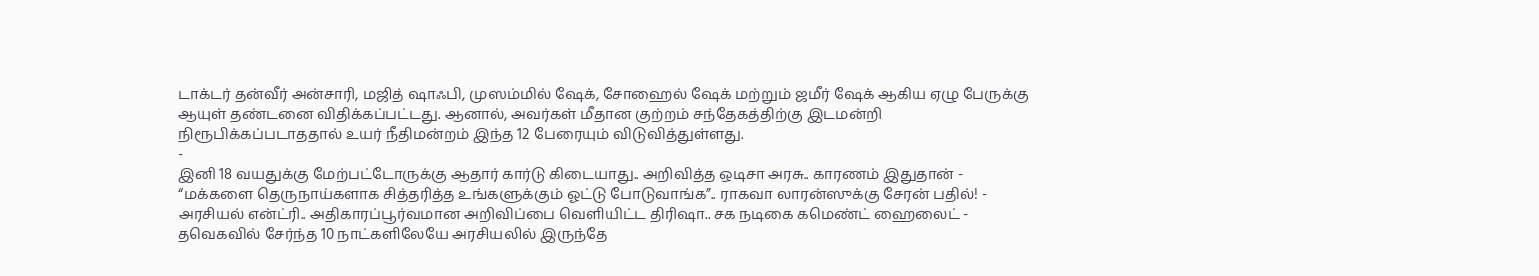டாக்டர் தன்வீர் அன்சாரி, மஜித் ஷாஃபி, முஸம்மில் ஷேக், சோஹைல் ஷேக் மற்றும் ஜமீர் ஷேக் ஆகிய ஏழு பேருக்கு ஆயுள் தண்டனை விதிக்கப்பட்டது. ஆனால், அவர்கள் மீதான குற்றம் சந்தேகத்திற்கு இடமன்றி நிரூபிக்கப்படாததால் உயர் நீதிமன்றம் இந்த 12 பேரையும் விடுவித்துள்ளது.
-
இனி 18 வயதுக்கு மேற்பட்டோருக்கு ஆதார் கார்டு கிடையாது.. அறிவித்த ஒடிசா அரசு.. காரணம் இதுதான் -
“மக்களை தெருநாய்களாக சித்தரித்த உங்களுக்கும் ஓட்டு போடுவாங்க”.. ராகவா லாரன்ஸுக்கு சேரன் பதில்! -
அரசியல் என்ட்ரி.. அதிகாரப்பூர்வமான அறிவிப்பை வெளியிட்ட திரிஷா.. சக நடிகை கமெண்ட் ஹைலைட் -
தவெகவில் சேர்ந்த 10 நாட்களிலேயே அரசியலில் இருந்தே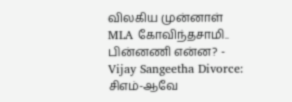விலகிய முன்னாள் MLA கோவிந்தசாமி.. பின்னணி என்ன? -
Vijay Sangeetha Divorce: சிஎம்-ஆவே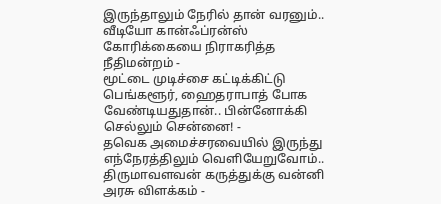இருந்தாலும் நேரில் தான் வரனும்.. வீடியோ கான்ஃப்ரன்ஸ் கோரிக்கையை நிராகரித்த நீதிமன்றம் -
மூட்டை முடிச்சை கட்டிக்கிட்டு பெங்களூர், ஹைதராபாத் போக வேண்டியதுதான்.. பின்னோக்கி செல்லும் சென்னை! -
தவெக அமைச்சரவையில் இருந்து எந்நேரத்திலும் வெளியேறுவோம்.. திருமாவளவன் கருத்துக்கு வன்னி அரசு விளக்கம் -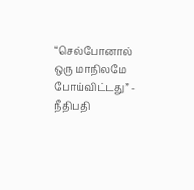“செல்போனால் ஒரு மாநிலமே போய்விட்டது” - நீதிபதி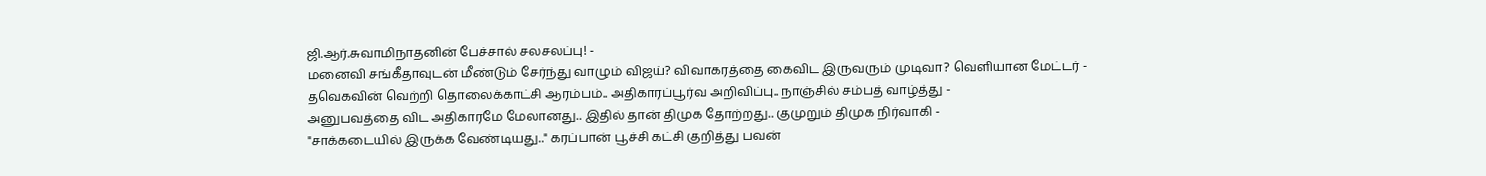ஜி.ஆர்.சுவாமிநாதனின் பேச்சால் சலசலப்பு! -
மனைவி சங்கீதாவுடன் மீண்டும் சேர்ந்து வாழும் விஜய்? விவாகரத்தை கைவிட இருவரும் முடிவா? வெளியான மேட்டர் -
தவெகவின் வெற்றி தொலைக்காட்சி ஆரம்பம்.. அதிகாரப்பூர்வ அறிவிப்பு.. நாஞ்சில் சம்பத் வாழ்த்து -
அனுபவத்தை விட அதிகாரமே மேலானது.. இதில் தான் திமுக தோற்றது.. குமுறும் திமுக நிர்வாகி -
"சாக்கடையில் இருக்க வேண்டியது.." கரப்பான் பூச்சி கட்சி குறித்து பவன்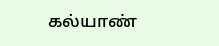கல்யாண்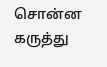சொன்ன கருத்து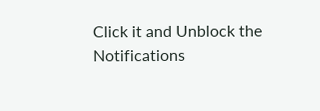Click it and Unblock the Notifications